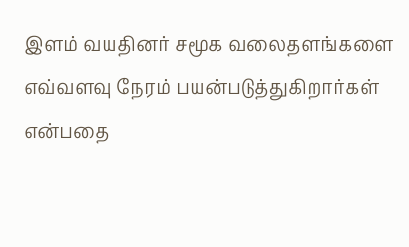இளம் வயதினர் சமூக வலைதளங்களை எவ்வளவு நேரம் பயன்படுத்துகிறார்கள் என்பதை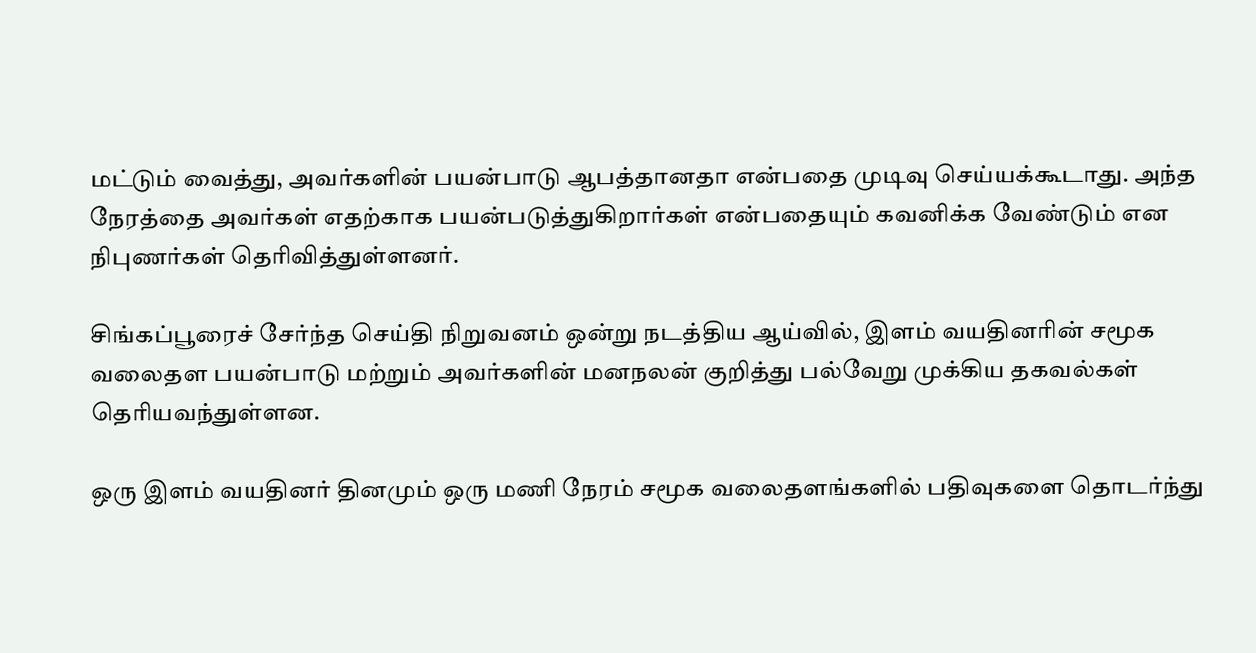மட்டும் வைத்து, அவர்களின் பயன்பாடு ஆபத்தானதா என்பதை முடிவு செய்யக்கூடாது. அந்த நேரத்தை அவர்கள் எதற்காக பயன்படுத்துகிறார்கள் என்பதையும் கவனிக்க வேண்டும் என நிபுணர்கள் தெரிவித்துள்ளனர்.

சிங்கப்பூரைச் சேர்ந்த செய்தி நிறுவனம் ஒன்று நடத்திய ஆய்வில், இளம் வயதினரின் சமூக வலைதள பயன்பாடு மற்றும் அவர்களின் மனநலன் குறித்து பல்வேறு முக்கிய தகவல்கள் தெரியவந்துள்ளன.

ஒரு இளம் வயதினர் தினமும் ஒரு மணி நேரம் சமூக வலைதளங்களில் பதிவுகளை தொடர்ந்து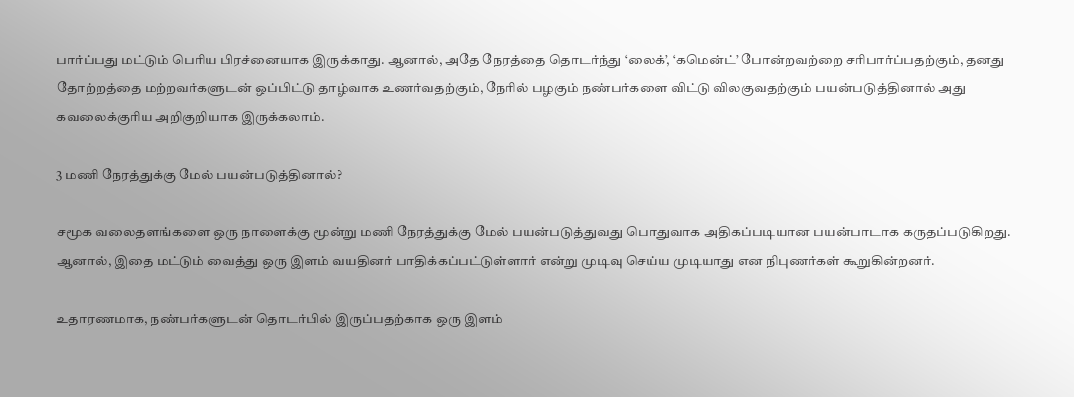பார்ப்பது மட்டும் பெரிய பிரச்னையாக இருக்காது. ஆனால், அதே நேரத்தை தொடர்ந்து ‘லைக்’, ‘கமென்ட்’ போன்றவற்றை சரிபார்ப்பதற்கும், தனது தோற்றத்தை மற்றவர்களுடன் ஒப்பிட்டு தாழ்வாக உணர்வதற்கும், நேரில் பழகும் நண்பர்களை விட்டு விலகுவதற்கும் பயன்படுத்தினால் அது கவலைக்குரிய அறிகுறியாக இருக்கலாம்.

3 மணி நேரத்துக்கு மேல் பயன்படுத்தினால்?

சமூக வலைதளங்களை ஒரு நாளைக்கு மூன்று மணி நேரத்துக்கு மேல் பயன்படுத்துவது பொதுவாக அதிகப்படியான பயன்பாடாக கருதப்படுகிறது. ஆனால், இதை மட்டும் வைத்து ஒரு இளம் வயதினர் பாதிக்கப்பட்டுள்ளார் என்று முடிவு செய்ய முடியாது என நிபுணர்கள் கூறுகின்றனர்.

உதாரணமாக, நண்பர்களுடன் தொடர்பில் இருப்பதற்காக ஒரு இளம்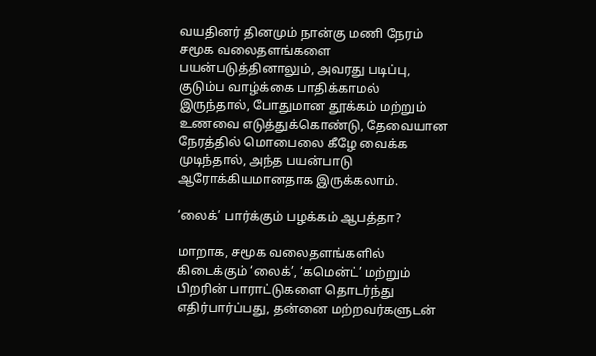வயதினர் தினமும் நான்கு மணி நேரம் சமூக வலைதளங்களை பயன்படுத்தினாலும், அவரது படிப்பு, குடும்ப வாழ்க்கை பாதிக்காமல் இருந்தால், போதுமான தூக்கம் மற்றும் உணவை எடுத்துக்கொண்டு, தேவையான நேரத்தில் மொபைலை கீழே வைக்க முடிந்தால், அந்த பயன்பாடு ஆரோக்கியமானதாக இருக்கலாம்.

‘லைக்’ பார்க்கும் பழக்கம் ஆபத்தா?

மாறாக, சமூக வலைதளங்களில் கிடைக்கும் ‘லைக்’, ‘கமென்ட்’ மற்றும் பிறரின் பாராட்டுகளை தொடர்ந்து எதிர்பார்ப்பது, தன்னை மற்றவர்களுடன்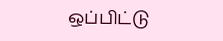ஒப்பிட்டு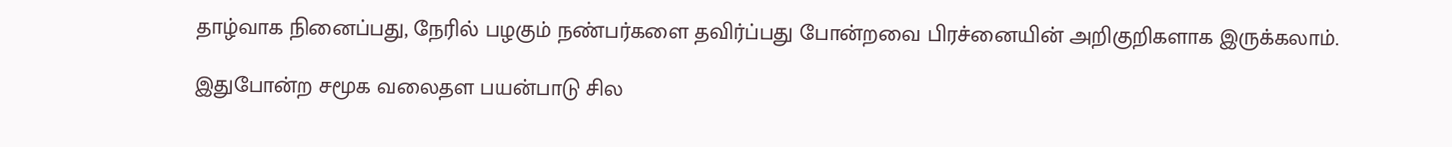தாழ்வாக நினைப்பது, நேரில் பழகும் நண்பர்களை தவிர்ப்பது போன்றவை பிரச்னையின் அறிகுறிகளாக இருக்கலாம்.

இதுபோன்ற சமூக வலைதள பயன்பாடு சில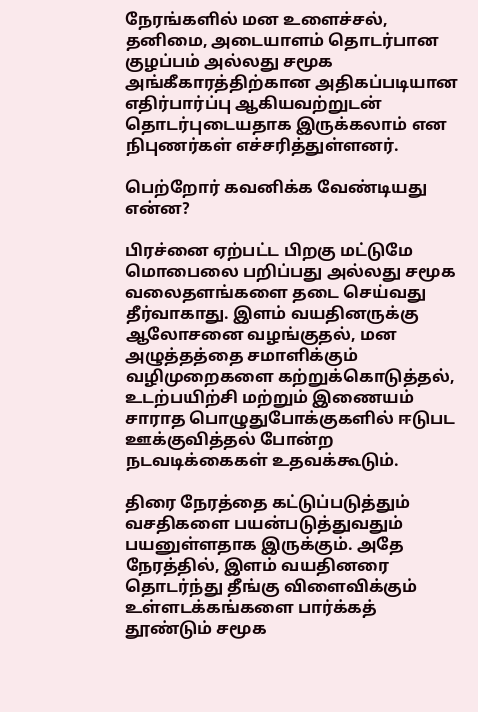நேரங்களில் மன உளைச்சல், தனிமை, அடையாளம் தொடர்பான குழப்பம் அல்லது சமூக அங்கீகாரத்திற்கான அதிகப்படியான எதிர்பார்ப்பு ஆகியவற்றுடன் தொடர்புடையதாக இருக்கலாம் என நிபுணர்கள் எச்சரித்துள்ளனர்.

பெற்றோர் கவனிக்க வேண்டியது என்ன?

பிரச்னை ஏற்பட்ட பிறகு மட்டுமே மொபைலை பறிப்பது அல்லது சமூக வலைதளங்களை தடை செய்வது தீர்வாகாது. இளம் வயதினருக்கு ஆலோசனை வழங்குதல், மன அழுத்தத்தை சமாளிக்கும் வழிமுறைகளை கற்றுக்கொடுத்தல், உடற்பயிற்சி மற்றும் இணையம் சாராத பொழுதுபோக்குகளில் ஈடுபட ஊக்குவித்தல் போன்ற நடவடிக்கைகள் உதவக்கூடும்.

திரை நேரத்தை கட்டுப்படுத்தும் வசதிகளை பயன்படுத்துவதும் பயனுள்ளதாக இருக்கும். அதே நேரத்தில், இளம் வயதினரை தொடர்ந்து தீங்கு விளைவிக்கும் உள்ளடக்கங்களை பார்க்கத் தூண்டும் சமூக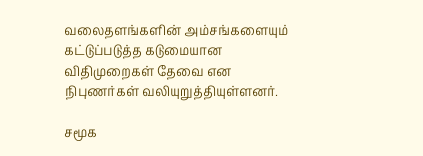வலைதளங்களின் அம்சங்களையும் கட்டுப்படுத்த கடுமையான விதிமுறைகள் தேவை என நிபுணர்கள் வலியுறுத்தியுள்ளனர்.

சமூக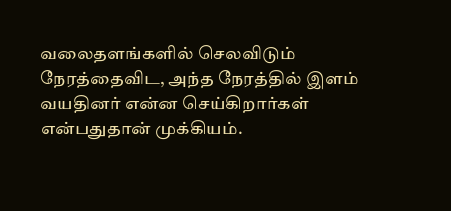வலைதளங்களில் செலவிடும் நேரத்தைவிட, அந்த நேரத்தில் இளம் வயதினர் என்ன செய்கிறார்கள் என்பதுதான் முக்கியம்.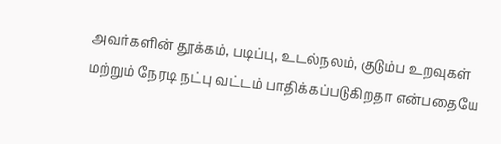அவர்களின் தூக்கம், படிப்பு, உடல்நலம், குடும்ப உறவுகள் மற்றும் நேரடி நட்பு வட்டம் பாதிக்கப்படுகிறதா என்பதையே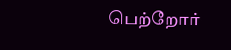பெற்றோர்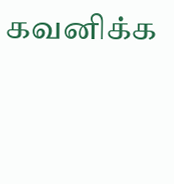கவனிக்க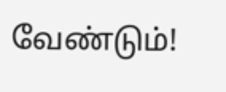வேண்டும்!